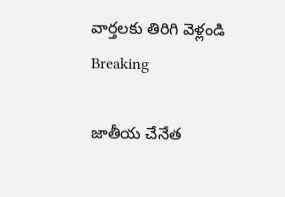వార్తలకు తిరిగి వెళ్లండి
Breaking

జాతీయ చేనేత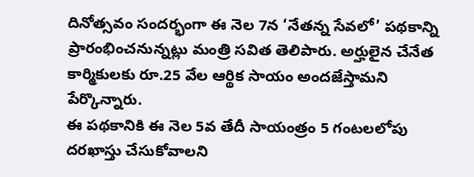దినోత్సవం సందర్భంగా ఈ నెల 7న ‘నేతన్న సేవలో’ పథకాన్ని ప్రారంభించనున్నట్లు మంత్రి సవిత తెలిపారు. అర్హులైన చేనేత కార్మికులకు రూ.25 వేల ఆర్థిక సాయం అందజేస్తామని పేర్కొన్నారు.
ఈ పథకానికి ఈ నెల 5వ తేదీ సాయంత్రం 5 గంటలలోపు దరఖాస్తు చేసుకోవాలని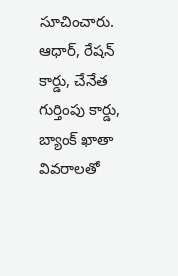సూచించారు. ఆధార్, రేషన్ కార్డు, చేనేత గుర్తింపు కార్డు, బ్యాంక్ ఖాతా వివరాలతో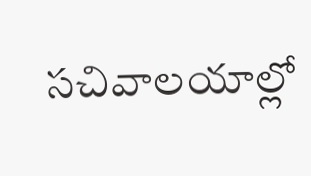సచివాలయాల్లో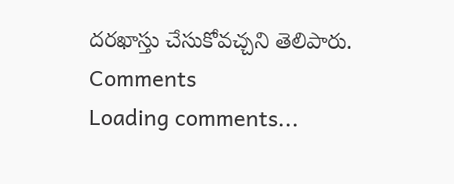దరఖాస్తు చేసుకోవచ్చని తెలిపారు.
Comments
Loading comments...